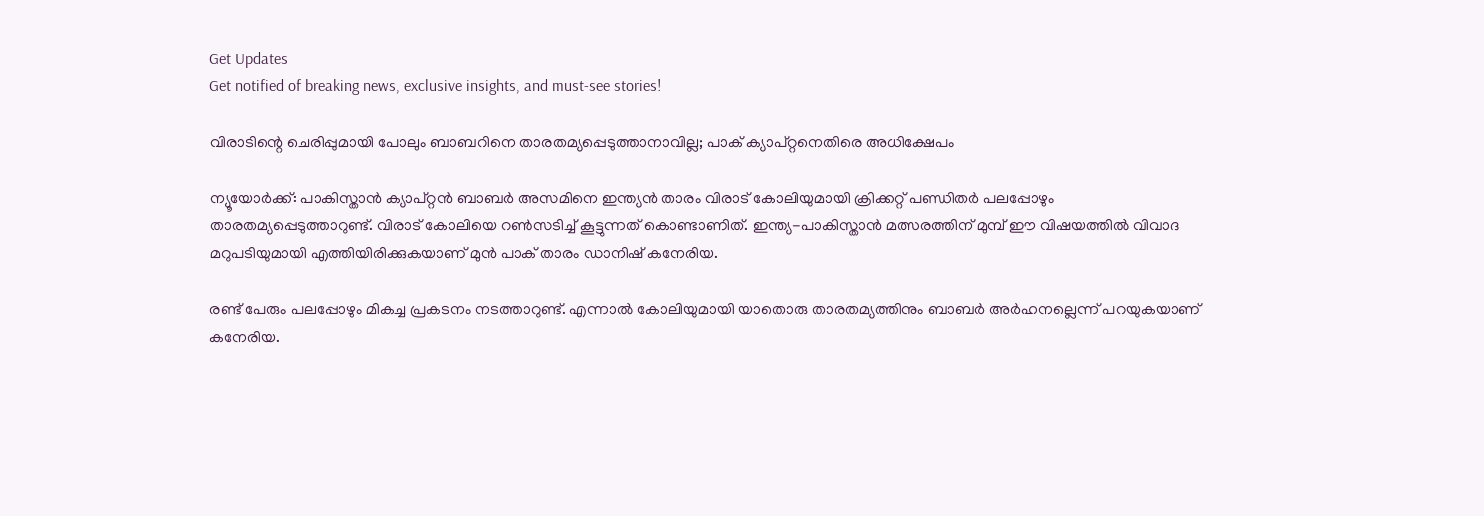Get Updates
Get notified of breaking news, exclusive insights, and must-see stories!

വിരാടിന്റെ ചെരിപ്പുമായി പോലും ബാബറിനെ താരതമ്യപ്പെടുത്താനാവില്ല; പാക് ക്യാപ്റ്റനെതിരെ അധിക്ഷേപം

ന്യൂയോര്‍ക്ക്: പാകിസ്താന്‍ ക്യാപ്റ്റന്‍ ബാബര്‍ അസമിനെ ഇന്ത്യന്‍ താരം വിരാട് കോലിയുമായി ക്രിക്കറ്റ് പണ്ഡിതര്‍ പലപ്പോഴും താരതമ്യപ്പെടുത്താറുണ്ട്. വിരാട് കോലിയെ റണ്‍സടിച്ച് കൂട്ടുന്നത് കൊണ്ടാണിത്. ഇന്ത്യ-പാകിസ്താന്‍ മത്സരത്തിന് മുമ്പ് ഈ വിഷയത്തില്‍ വിവാദ മറുപടിയുമായി എത്തിയിരിക്കുകയാണ് മുന്‍ പാക് താരം ഡാനിഷ് കനേരിയ.

രണ്ട് പേരും പലപ്പോഴും മികച്ച പ്രകടനം നടത്താറുണ്ട്. എന്നാല്‍ കോലിയുമായി യാതൊരു താരതമ്യത്തിനും ബാബര്‍ അര്‍ഹനല്ലെന്ന് പറയുകയാണ് കനേരിയ.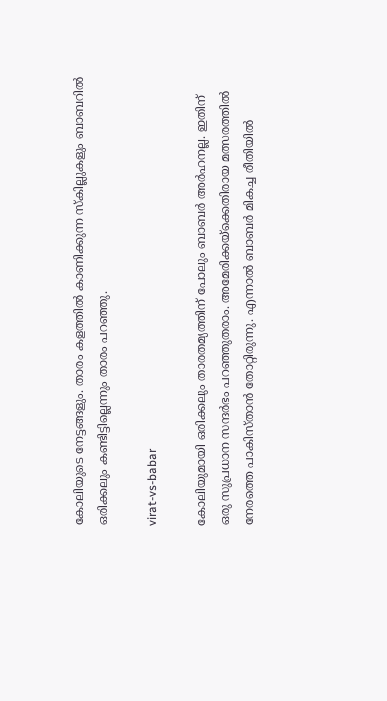കോലിയുടെ നേട്ടങ്ങളും. താരം കളത്തില്‍ കാണിക്കുന്ന സ്‌കില്ലുകളും ബാബറില്‍ ഒരിക്കലും കണ്ടിട്ടില്ലെന്നും താരം പറഞ്ഞു.

virat-vs-babar

കോലിയുമായി ഒരിക്കലും താരതമ്യത്തിന് പോലും ബാബര്‍ അര്‍ഹനല്ല. ഇതിന് ഒരു സുപ്രധാന സന്ദര്‍ഭം പറഞ്ഞുതരാം. അമേരിക്കയ്‌ക്കെതിരായ മത്സരത്തില്‍ നേരത്തെ പാകിസ്താന്‍ തോറ്റിരുന്നു. എന്നാല്‍ ബാബര്‍ മികച്ച രീതിയില്‍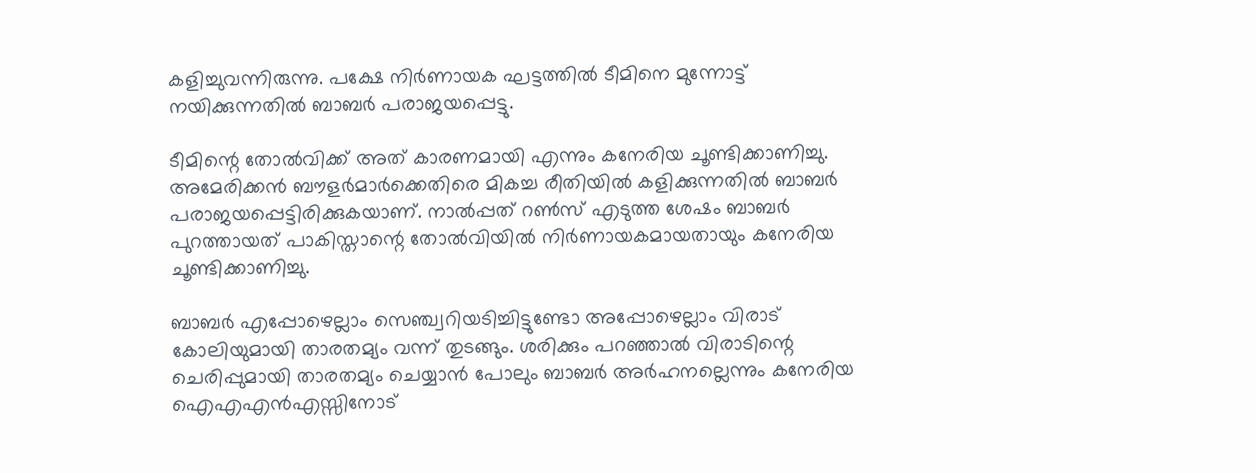കളിച്ചുവന്നിരുന്നു. പക്ഷേ നിര്‍ണായക ഘട്ടത്തില്‍ ടീമിനെ മുന്നോട്ട് നയിക്കുന്നതില്‍ ബാബര്‍ പരാജയപ്പെട്ടു.

ടീമിന്റെ തോല്‍വിക്ക് അത് കാരണമായി എന്നും കനേരിയ ചൂണ്ടിക്കാണിച്ചു. അമേരിക്കന്‍ ബൗളര്‍മാര്‍ക്കെതിരെ മികച്ച രീതിയില്‍ കളിക്കുന്നതില്‍ ബാബര്‍ പരാജയപ്പെട്ടിരിക്കുകയാണ്. നാല്‍പ്പത് റണ്‍സ് എടുത്ത ശേഷം ബാബര്‍ പുറത്തായത് പാകിസ്താന്റെ തോല്‍വിയില്‍ നിര്‍ണായകമായതായും കനേരിയ ചൂണ്ടിക്കാണിച്ചു.

ബാബര്‍ എപ്പോഴെല്ലാം സെഞ്ച്വറിയടിച്ചിട്ടുണ്ടോ അപ്പോഴെല്ലാം വിരാട് കോലിയുമായി താരതമ്യം വന്ന് തുടങ്ങും. ശരിക്കും പറഞ്ഞാല്‍ വിരാടിന്റെ ചെരിപ്പുമായി താരതമ്യം ചെയ്യാന്‍ പോലും ബാബര്‍ അര്‍ഹനല്ലെന്നും കനേരിയ ഐഎഎന്‍എസ്സിനോട്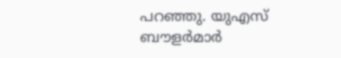പറഞ്ഞു. യുഎസ് ബൗളര്‍മാര്‍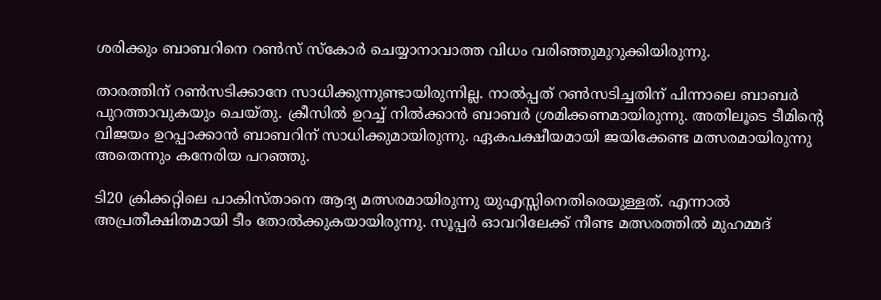ശരിക്കും ബാബറിനെ റണ്‍സ് സ്‌കോര്‍ ചെയ്യാനാവാത്ത വിധം വരിഞ്ഞുമുറുക്കിയിരുന്നു.

താരത്തിന് റണ്‍സടിക്കാനേ സാധിക്കുന്നുണ്ടായിരുന്നില്ല. നാല്‍പ്പത് റണ്‍സടിച്ചതിന് പിന്നാലെ ബാബര്‍ പുറത്താവുകയും ചെയ്തു. ക്രീസില്‍ ഉറച്ച് നില്‍ക്കാന്‍ ബാബര്‍ ശ്രമിക്കണമായിരുന്നു. അതിലൂടെ ടീമിന്റെ വിജയം ഉറപ്പാക്കാന്‍ ബാബറിന് സാധിക്കുമായിരുന്നു. ഏകപക്ഷീയമായി ജയിക്കേണ്ട മത്സരമായിരുന്നു അതെന്നും കനേരിയ പറഞ്ഞു.

ടി20 ക്രിക്കറ്റിലെ പാകിസ്താനെ ആദ്യ മത്സരമായിരുന്നു യുഎസ്സിനെതിരെയുള്ളത്. എന്നാല്‍ അപ്രതീക്ഷിതമായി ടീം തോല്‍ക്കുകയായിരുന്നു. സൂപ്പര്‍ ഓവറിലേക്ക് നീണ്ട മത്സരത്തില്‍ മുഹമ്മദ്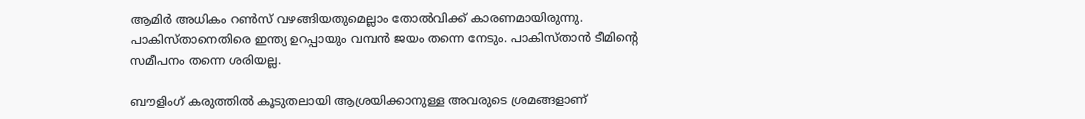ആമിര്‍ അധികം റണ്‍സ് വഴങ്ങിയതുമെല്ലാം തോല്‍വിക്ക് കാരണമായിരുന്നു. പാകിസ്താനെതിരെ ഇന്ത്യ ഉറപ്പായും വമ്പന്‍ ജയം തന്നെ നേടും. പാകിസ്താന്‍ ടീമിന്റെ സമീപനം തന്നെ ശരിയല്ല.

ബൗളിംഗ് കരുത്തില്‍ കൂടുതലായി ആശ്രയിക്കാനുള്ള അവരുടെ ശ്രമങ്ങളാണ്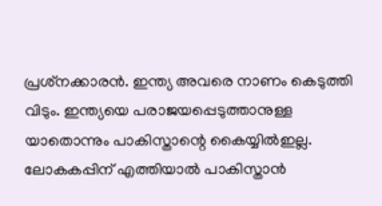പ്രശ്‌നക്കാരന്‍. ഇന്ത്യ അവരെ നാണം കെടുത്തി വിടും. ഇന്ത്യയെ പരാജയപ്പെടുത്താനുള്ള യാതൊന്നും പാകിസ്താന്റെ കൈയ്യില്‍ഇല്ല. ലോകകപ്പിന് എത്തിയാല്‍ പാകിസ്താന്‍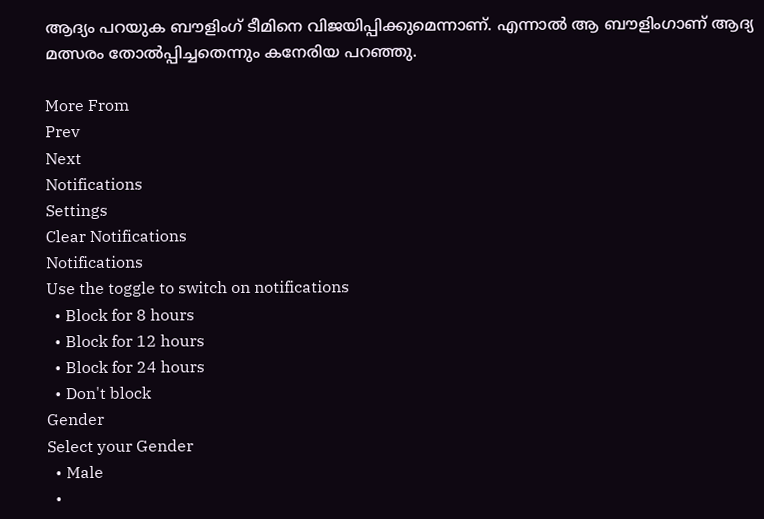ആദ്യം പറയുക ബൗളിംഗ് ടീമിനെ വിജയിപ്പിക്കുമെന്നാണ്. എന്നാല്‍ ആ ബൗളിംഗാണ് ആദ്യ മത്സരം തോല്‍പ്പിച്ചതെന്നും കനേരിയ പറഞ്ഞു.

More From
Prev
Next
Notifications
Settings
Clear Notifications
Notifications
Use the toggle to switch on notifications
  • Block for 8 hours
  • Block for 12 hours
  • Block for 24 hours
  • Don't block
Gender
Select your Gender
  • Male
  •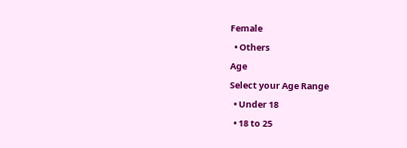Female
  • Others
Age
Select your Age Range
  • Under 18
  • 18 to 25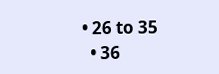• 26 to 35
  • 36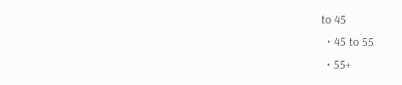to 45
  • 45 to 55
  • 55+